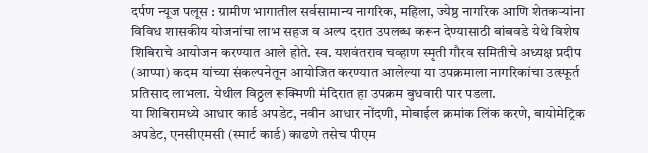दर्पण न्यूज पलूस : ग्रामीण भागातील सर्वसामान्य नागरिक, महिला, ज्येष्ठ नागरिक आणि शेतकऱ्यांना विविध शासकीय योजनांचा लाभ सहज व अल्प दरात उपलब्ध करून देण्यासाठी बांबवडे येथे विशेष शिबिराचे आयोजन करण्यात आले होते. स्व. यशवंतराव चव्हाण स्मृती गौरव समितीचे अध्यक्ष प्रदीप (आप्पा) कदम यांच्या संकल्पनेतून आयोजित करण्यात आलेल्या या उपक्रमाला नागरिकांचा उत्स्फूर्त प्रतिसाद लाभला. येथील विठ्ठल रूक्मिणी मंदिरात हा उपक्रम बुधवारी पार पडला.
या शिबिरामध्ये आधार कार्ड अपडेट, नवीन आधार नोंदणी, मोबाईल क्रमांक लिंक करणे, बायोमेट्रिक अपडेट, एनसीएमसी (स्मार्ट कार्ड) काढणे तसेच पीएम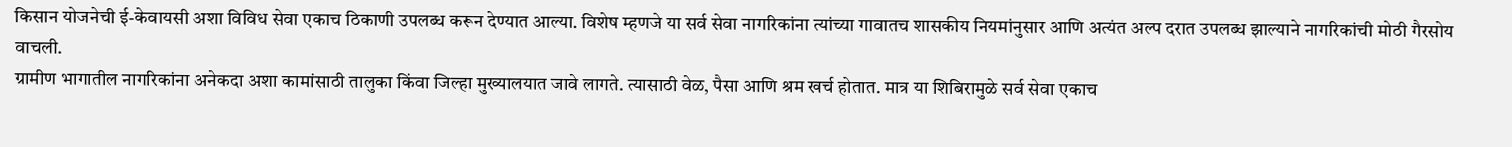किसान योजनेची ई-केवायसी अशा विविध सेवा एकाच ठिकाणी उपलब्ध करून देण्यात आल्या. विशेष म्हणजे या सर्व सेवा नागरिकांना त्यांच्या गावातच शासकीय नियमांनुसार आणि अत्यंत अल्प दरात उपलब्ध झाल्याने नागरिकांची मोठी गैरसोय वाचली.
ग्रामीण भागातील नागरिकांना अनेकदा अशा कामांसाठी तालुका किंवा जिल्हा मुख्यालयात जावे लागते. त्यासाठी वेळ, पैसा आणि श्रम खर्च होतात. मात्र या शिबिरामुळे सर्व सेवा एकाच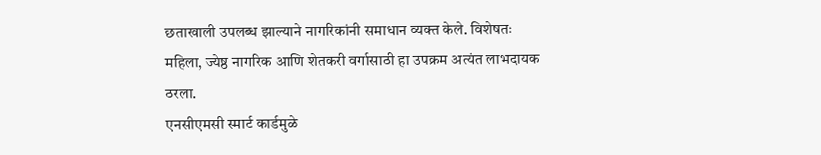छताखाली उपलब्ध झाल्याने नागरिकांनी समाधान व्यक्त केले. विशेषतः महिला, ज्येष्ठ नागरिक आणि शेतकरी वर्गासाठी हा उपक्रम अत्यंत लाभदायक ठरला.
एनसीएमसी स्मार्ट कार्डमुळे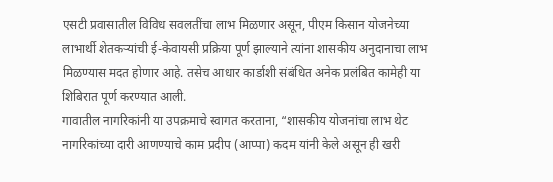एसटी प्रवासातील विविध सवलतींचा लाभ मिळणार असून, पीएम किसान योजनेच्या लाभार्थी शेतकऱ्यांची ई-केवायसी प्रक्रिया पूर्ण झाल्याने त्यांना शासकीय अनुदानाचा लाभ मिळण्यास मदत होणार आहे. तसेच आधार कार्डाशी संबंधित अनेक प्रलंबित कामेही या शिबिरात पूर्ण करण्यात आली.
गावातील नागरिकांनी या उपक्रमाचे स्वागत करताना, “शासकीय योजनांचा लाभ थेट नागरिकांच्या दारी आणण्याचे काम प्रदीप (आप्पा) कदम यांनी केले असून ही खरी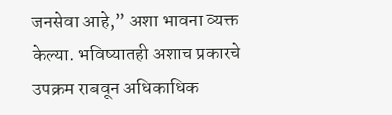जनसेवा आहे,” अशा भावना व्यक्त केल्या. भविष्यातही अशाच प्रकारचे उपक्रम राबवून अधिकाधिक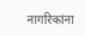नागरिकांना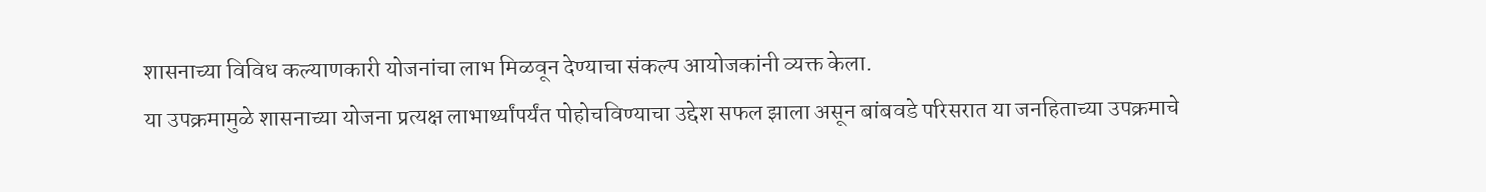शासनाच्या विविध कल्याणकारी योजनांचा लाभ मिळवून देण्याचा संकल्प आयोजकांनी व्यक्त केला.
या उपक्रमामुळे शासनाच्या योजना प्रत्यक्ष लाभार्थ्यांपर्यंत पोहोचविण्याचा उद्देश सफल झाला असून बांबवडे परिसरात या जनहिताच्या उपक्रमाचे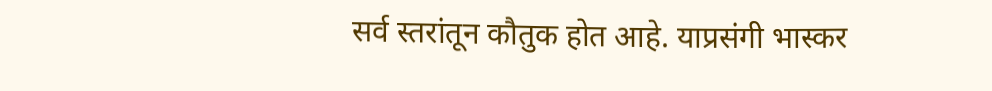सर्व स्तरांतून कौतुक होत आहे. याप्रसंगी भास्कर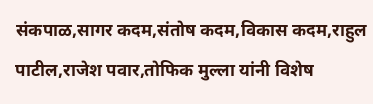संकपाळ,सागर कदम,संतोष कदम,विकास कदम,राहुल पाटील,राजेश पवार,तोफिक मुल्ला यांनी विशेष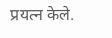प्रयत्न केले.